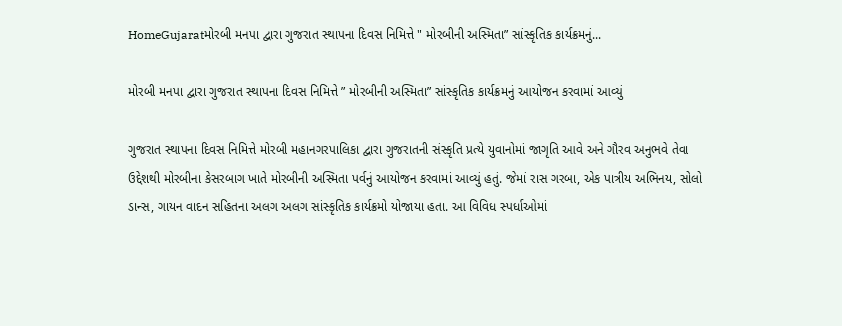HomeGujaratમોરબી મનપા દ્વારા ગુજરાત સ્થાપના દિવસ નિમિત્તે " મોરબીની અસ્મિતા” સાંસ્કૃતિક કાર્યક્રમનું...

મોરબી મનપા દ્વારા ગુજરાત સ્થાપના દિવસ નિમિત્તે ” મોરબીની અસ્મિતા” સાંસ્કૃતિક કાર્યક્રમનું આયોજન કરવામાં આવ્યું

ગુજરાત સ્થાપના દિવસ નિમિત્તે મોરબી મહાનગરપાલિકા દ્વારા ગુજરાતની સંસ્કૃતિ પ્રત્યે યુવાનોમાં જાગૃતિ આવે અને ગૌરવ અનુભવે તેવા ઉદ્દેશથી મોરબીના કેસરબાગ ખાતે મોરબીની અસ્મિતા પર્વનું આયોજન કરવામાં આવ્યું હતું. જેમાં રાસ ગરબા, એક પાત્રીય અભિનય, સોલો ડાન્સ, ગાયન વાદન સહિતના અલગ અલગ સાંસ્કૃતિક કાર્યક્રમો યોજાયા હતા. આ વિવિધ સ્પર્ધાઓમાં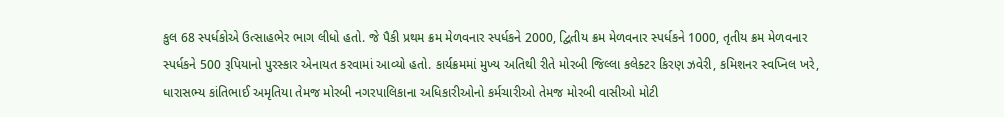કુલ 68 સ્પર્ધકોએ ઉત્સાહભેર ભાગ લીધો હતો. જે પૈકી પ્રથમ ક્રમ મેળવનાર સ્પર્ધકને 2000, દ્વિતીય ક્રમ મેળવનાર સ્પર્ધકને 1000, તૃતીય ક્રમ મેળવનાર સ્પર્ધકને 500 રૂપિયાનો પુરસ્કાર એનાયત કરવામાં આવ્યો હતો. કાર્યક્રમમાં મુખ્ય અતિથી રીતે મોરબી જિલ્લા કલેક્ટર કિરણ ઝવેરી, કમિશનર સ્વપ્નિલ ખરે, ધારાસભ્ય કાંતિભાઈ અમૃતિયા તેમજ મોરબી નગરપાલિકાના અધિકારીઓનો કર્મચારીઓ તેમજ મોરબી વાસીઓ મોટી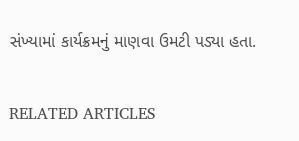સંખ્યામાં કાર્યક્રમનું માણવા ઉમટી પડ્યા હતા.

RELATED ARTICLES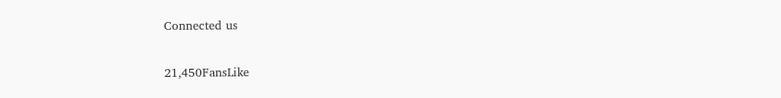Connected us

21,450FansLike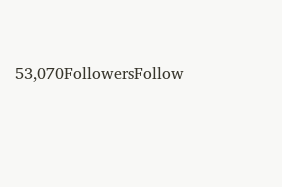53,070FollowersFollow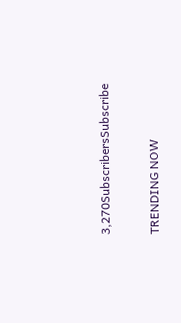3,270SubscribersSubscribe

TRENDING NOW